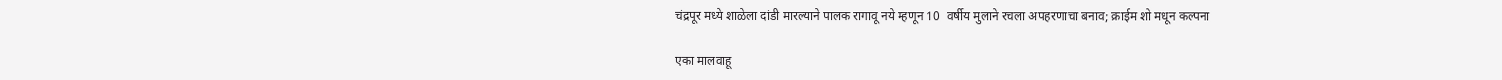चंद्रपूर मध्ये शाळेला दांडी मारल्याने पालक रागावू नये म्हणून 10  वर्षीय मुलाने रचला अपहरणाचा बनाव; क्राईम शो मधून कल्पना

एका मालवाहू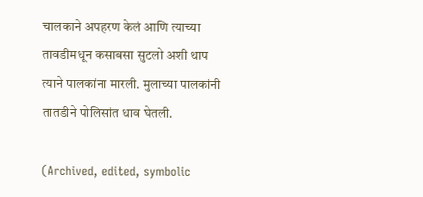चालकाने अपहरण केलं आणि त्याच्या तावडीमधून कसाबसा सुटलो अशी थाप त्याने पालकांना मारली. मुलाच्या पालकांनी तातडीने पोलिसांत धाव घेतली.

(Archived, edited, symbolic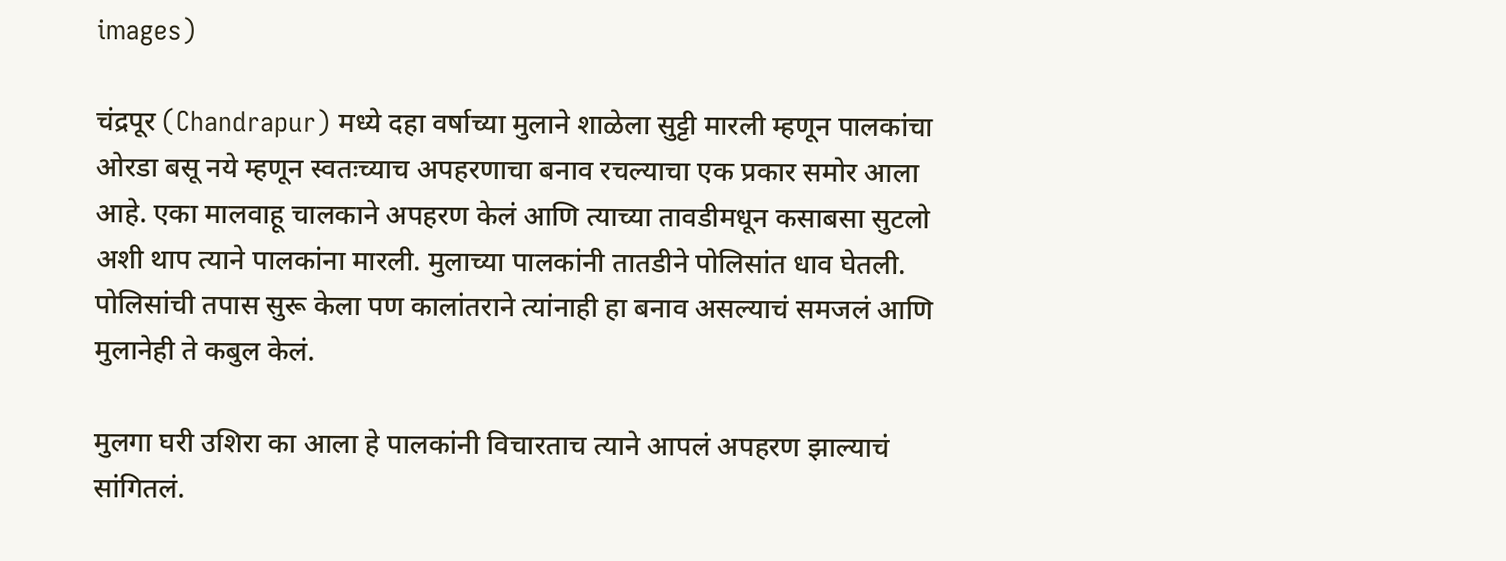images)

चंद्रपूर (Chandrapur) मध्ये दहा वर्षाच्या मुलाने शाळेला सुट्टी मारली म्हणून पालकांचा ओरडा बसू नये म्हणून स्वतःच्याच अपहरणाचा बनाव रचल्याचा एक प्रकार समोर आला आहे. एका मालवाहू चालकाने अपहरण केलं आणि त्याच्या तावडीमधून कसाबसा सुटलो अशी थाप त्याने पालकांना मारली. मुलाच्या पालकांनी तातडीने पोलिसांत धाव घेतली. पोलिसांची तपास सुरू केला पण कालांतराने त्यांनाही हा बनाव असल्याचं समजलं आणि मुलानेही ते कबुल केलं.

मुलगा घरी उशिरा का आला हे पालकांनी विचारताच त्याने आपलं अपहरण झाल्याचं सांगितलं.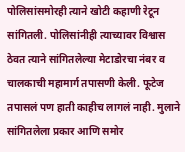पोलिसांसमोरही त्याने खोटी कहाणी रेटून सांगितली. पोलिसांनीही त्याच्यावर विश्वास ठेवत त्याने सांगितलेल्या मेटाडोरचा नंबर व चालकाची महामार्ग तपासणी केली. फूटेज तपासलं पण हाती काहीच लागलं नाही. मुलाने सांगितलेला प्रकार आणि समोर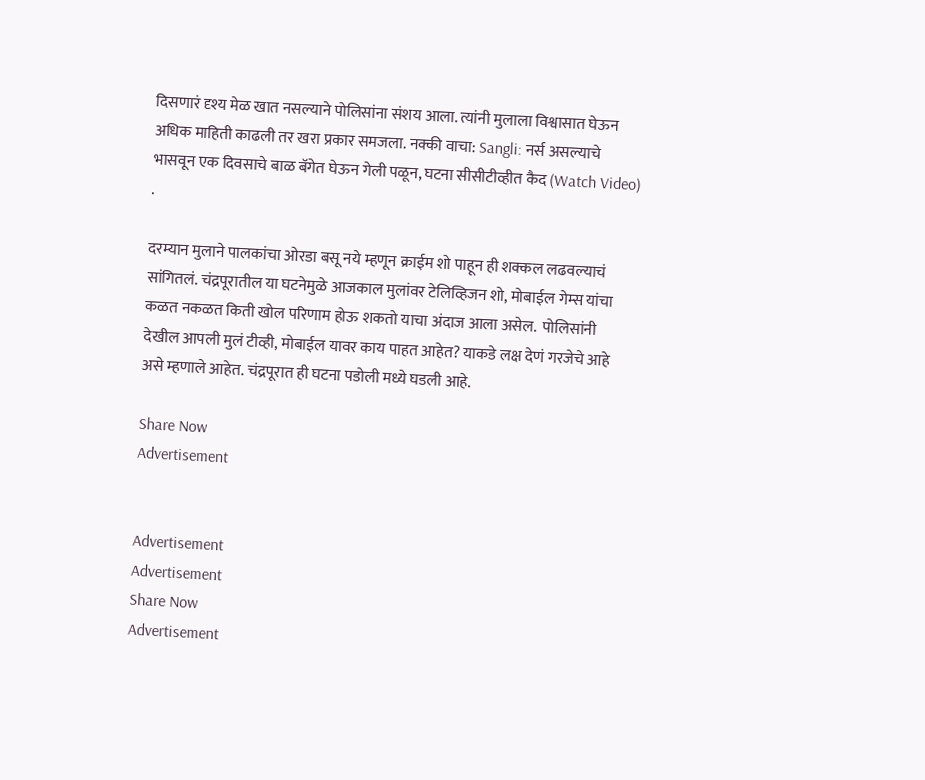दिसणारं दृश्य मेळ खात नसल्याने पोलिसांना संशय आला. त्यांनी मुलाला विश्वासात घेऊन अधिक माहिती काढली तर खरा प्रकार समजला. नक्की वाचा: Sangli: नर्स असल्याचे भासवून एक दिवसाचे बाळ बॅगेत घेऊन गेली पळून, घटना सीसीटीव्हीत कैद (Watch Video) .

दरम्यान मुलाने पालकांचा ओरडा बसू नये म्हणून क्राईम शो पाहून ही शक्कल लढवल्याचं सांगितलं. चंद्रपूरातील या घटनेमुळे आजकाल मुलांवर टेलिव्हिजन शो, मोबाईल गेम्स यांचा कळत नकळत किती खोल परिणाम होऊ शकतो याचा अंदाज आला असेल.  पोलिसांनी देखील आपली मुलं टीव्ही, मोबाईल यावर काय पाहत आहेत? याकडे लक्ष देणं गरजेचे आहे असे म्हणाले आहेत. चंद्रपूरात ही घटना पडोली मध्ये घडली आहे.

Share Now
Advertisement


Advertisement
Advertisement
Share Now
Advertisement